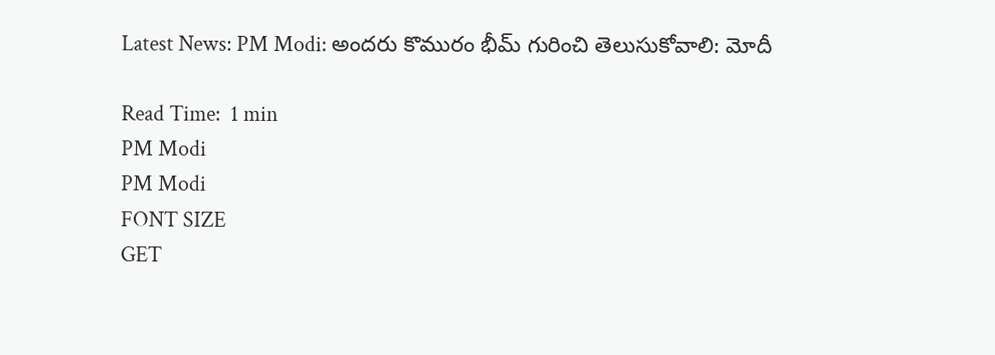Latest News: PM Modi: అందరు కొమురం భీమ్‌ గురించి తెలుసుకోవాలి: మోదీ

Read Time:  1 min
PM Modi
PM Modi
FONT SIZE
GET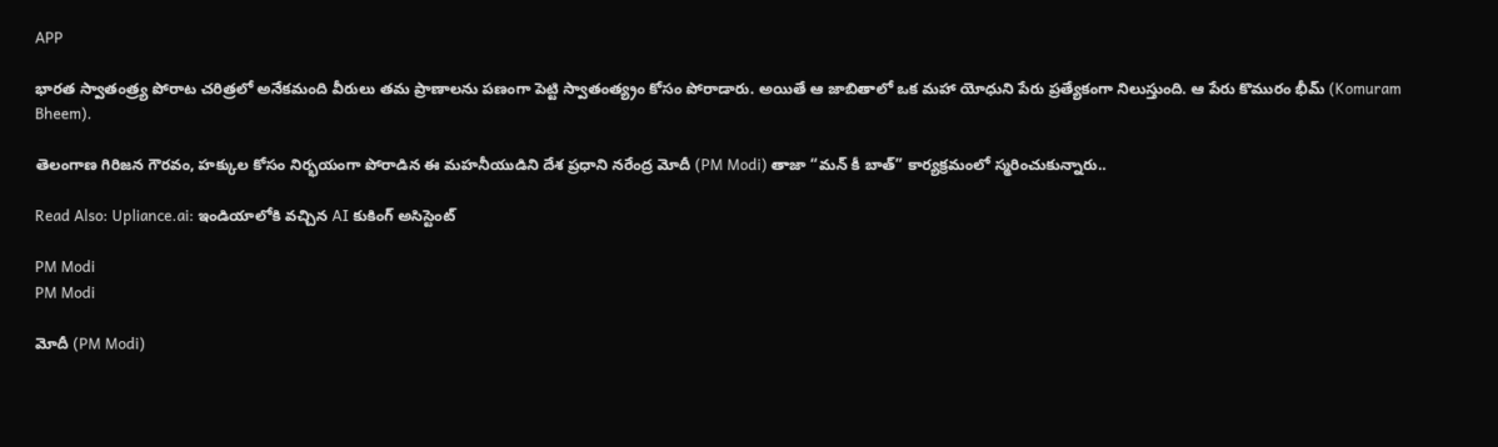APP

భారత స్వాతంత్ర్య పోరాట చరిత్రలో అనేకమంది వీరులు తమ ప్రాణాలను పణంగా పెట్టి స్వాతంత్య్రం కోసం పోరాడారు. అయితే ఆ జాబితాలో ఒక మహా యోధుని పేరు ప్రత్యేకంగా నిలుస్తుంది. ఆ పేరు కొమురం భీమ్ (Komuram Bheem).

తెలంగాణ గిరిజన గౌరవం, హక్కుల కోసం నిర్భయంగా పోరాడిన ఈ మహనీయుడిని దేశ ప్రధాని నరేంద్ర మోదీ (PM Modi) తాజా “మన్ కీ బాత్” కార్యక్రమంలో స్మరించుకున్నారు..

Read Also: Upliance.ai: ఇండియాలోకి వచ్చిన AI కుకింగ్ అసిస్టెంట్

PM Modi
PM Modi

మోదీ (PM Modi)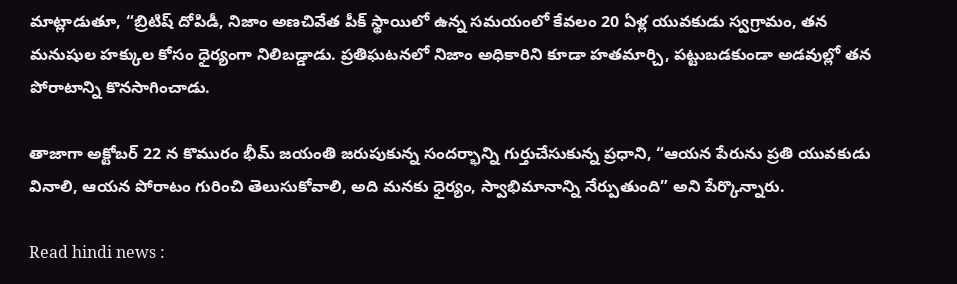మాట్లాడుతూ, “బ్రిటిష్ దోపిడీ, నిజాం అణచివేత పీక్ స్థాయిలో ఉన్న సమయంలో కేవలం 20 ఏళ్ల యువకుడు స్వగ్రామం, తన మనుషుల హక్కుల కోసం ధైర్యంగా నిలిబడ్డాడు. ప్రతిఘటనలో నిజాం అధికారిని కూడా హతమార్చి, పట్టుబడకుండా అడవుల్లో తన పోరాటాన్ని కొనసాగించాడు.

తాజాగా అక్టోబర్ 22 న కొమురం భీమ్ జయంతి జరుపుకున్న సందర్భాన్ని గుర్తుచేసుకున్న ప్రధాని, “ఆయన పేరును ప్రతి యువకుడు వినాలి, ఆయన పోరాటం గురించి తెలుసుకోవాలి, అది మనకు ధైర్యం, స్వాభిమానాన్ని నేర్పుతుంది” అని పేర్కొన్నారు.

Read hindi news :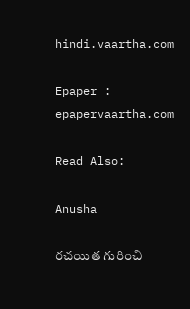hindi.vaartha.com

Epaper : epapervaartha.com

Read Also:

Anusha

రచయిత గురించి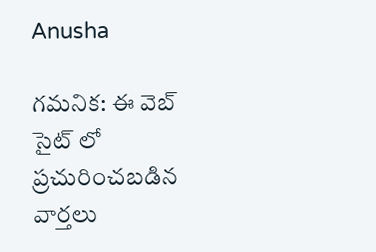Anusha

గమనిక: ఈ వెబ్ సైట్ లో ప్రచురించబడిన వార్తలు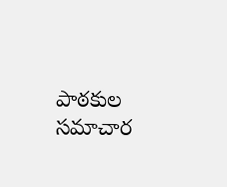పాఠకుల సమాచార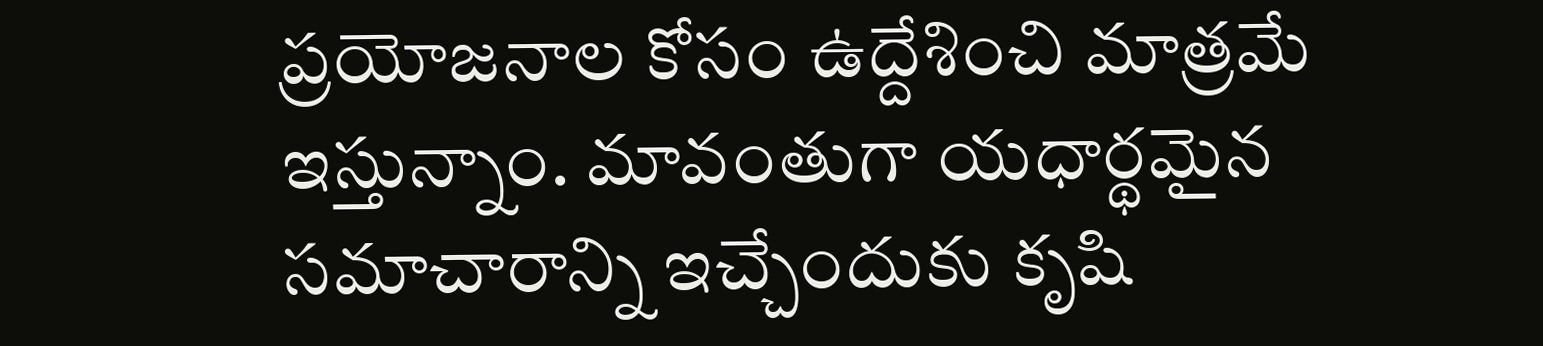ప్రయోజనాల కోసం ఉద్దేశించి మాత్రమే ఇస్తున్నాం. మావంతుగా యధార్థమైన సమాచారాన్ని ఇచ్చేందుకు కృషి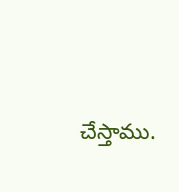చేస్తాము.